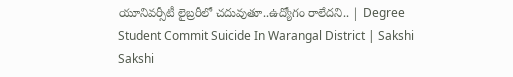యూనివర్సీటీ లైబ్రరీలో చదువుతూ..ఉద్యోగం రాలేదని.. | Degree Student Commit Suicide In Warangal District | Sakshi
Sakshi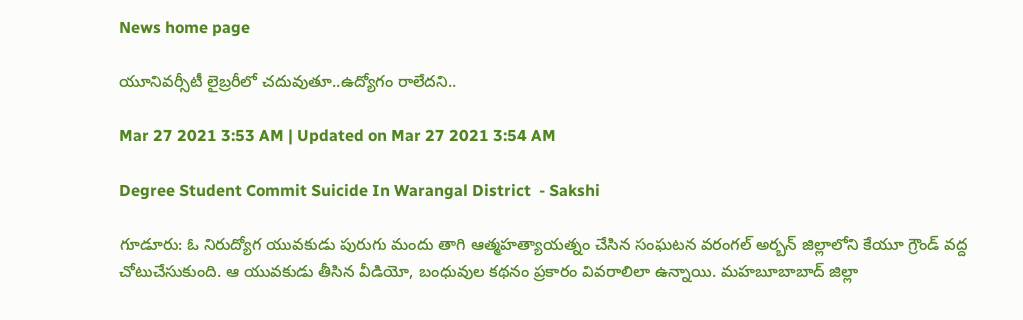News home page

యూనివర్సీటీ లైబ్రరీలో చదువుతూ..ఉద్యోగం రాలేదని..

Mar 27 2021 3:53 AM | Updated on Mar 27 2021 3:54 AM

Degree Student Commit Suicide In Warangal District  - Sakshi

గూడూరు: ఓ నిరుద్యోగ యువకుడు పురుగు మందు తాగి ఆత్మహత్యాయత్నం చేసిన సంఘటన వరంగల్‌ అర్బన్‌ జిల్లాలోని కేయూ గ్రౌండ్‌ వద్ద చోటుచేసుకుంది. ఆ యువకుడు తీసిన వీడియో, బంధువుల కథనం ప్రకారం వివరాలిలా ఉన్నాయి. మహబూబాబాద్‌ జిల్లా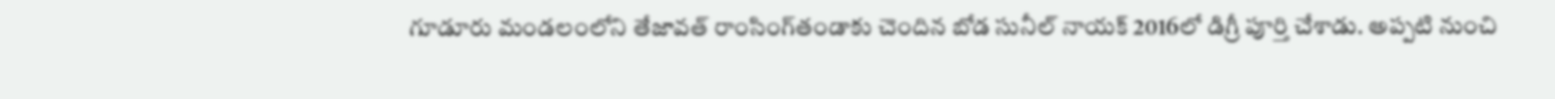గూడూరు మండలంలోని తేజావత్‌ రాంసింగ్‌తండాకు చెందిన బోడ సునీల్‌ నాయక్‌ 2016లో డిగ్రీ పూర్తి చేశాడు. అప్పటి నుంచి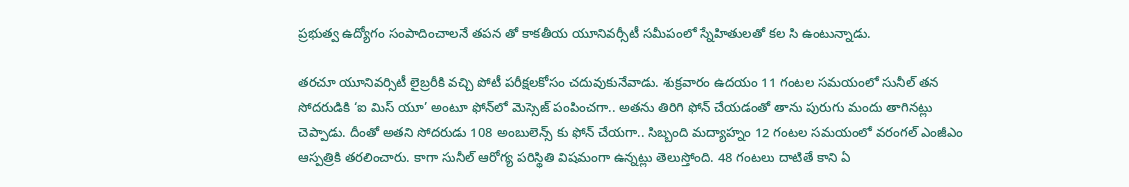ప్రభుత్వ ఉద్యోగం సంపాదించాలనే తపన తో కాకతీయ యూనివర్సీటీ సమీపంలో స్నేహితులతో కల సి ఉంటున్నాడు.

తరచూ యూనివర్సిటీ లైబ్రరీకి వచ్చి పోటీ పరీక్షలకోసం చదువుకునేవాడు. శుక్రవారం ఉదయం 11 గంటల సమయంలో సునీల్‌ తన సోదరుడికి ‘ఐ మిస్‌ యూ’ అంటూ ఫోన్‌లో మెస్సెజ్‌ పంపించగా.. అతను తిరిగి ఫోన్‌ చేయడంతో తాను పురుగు మందు తాగినట్లు చెప్పాడు. దీంతో అతని సోదరుడు 108 అంబులెన్స్‌ కు ఫోన్‌ చేయగా.. సిబ్బంది మద్యాహ్నం 12 గంటల సమయంలో వరంగల్‌ ఎంజీఎం ఆస్పత్రికి తరలించారు. కాగా సునీల్‌ ఆరోగ్య పరిస్థితి విషమంగా ఉన్నట్లు తెలుస్తోంది. 48 గంటలు దాటితే కాని ఏ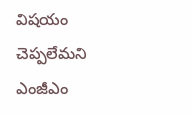విషయం చెప్పలేమని ఎంజీఎం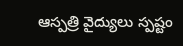ఆస్పత్రి వైద్యులు స్పష్టం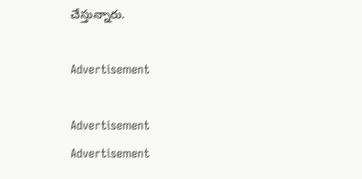చేస్తున్నారు.

Advertisement

Advertisement
Advertisement